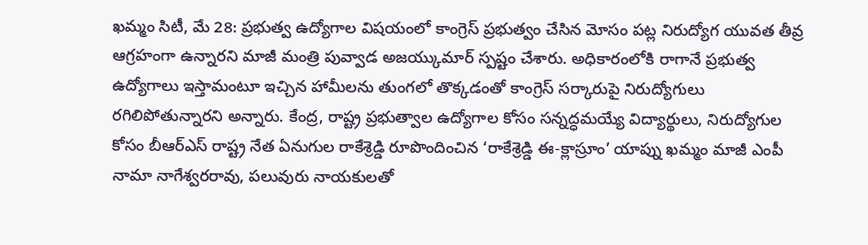ఖమ్మం సిటీ, మే 28: ప్రభుత్వ ఉద్యోగాల విషయంలో కాంగ్రెస్ ప్రభుత్వం చేసిన మోసం పట్ల నిరుద్యోగ యువత తీవ్ర ఆగ్రహంగా ఉన్నారని మాజీ మంత్రి పువ్వాడ అజయ్కుమార్ స్పష్టం చేశారు. అధికారంలోకి రాగానే ప్రభుత్వ ఉద్యోగాలు ఇస్తామంటూ ఇచ్చిన హామీలను తుంగలో తొక్కడంతో కాంగ్రెస్ సర్కారుపై నిరుద్యోగులు రగిలిపోతున్నారని అన్నారు. కేంద్ర, రాష్ట్ర ప్రభుత్వాల ఉద్యోగాల కోసం సన్నద్ధమయ్యే విద్యార్థులు, నిరుద్యోగుల కోసం బీఆర్ఎస్ రాష్ట్ర నేత ఏనుగుల రాకేశ్రెడ్డి రూపొందించిన ‘రాకేశ్రెడ్డి ఈ-క్లాస్రూం’ యాప్ను ఖమ్మం మాజీ ఎంపీ నామా నాగేశ్వరరావు, పలువురు నాయకులతో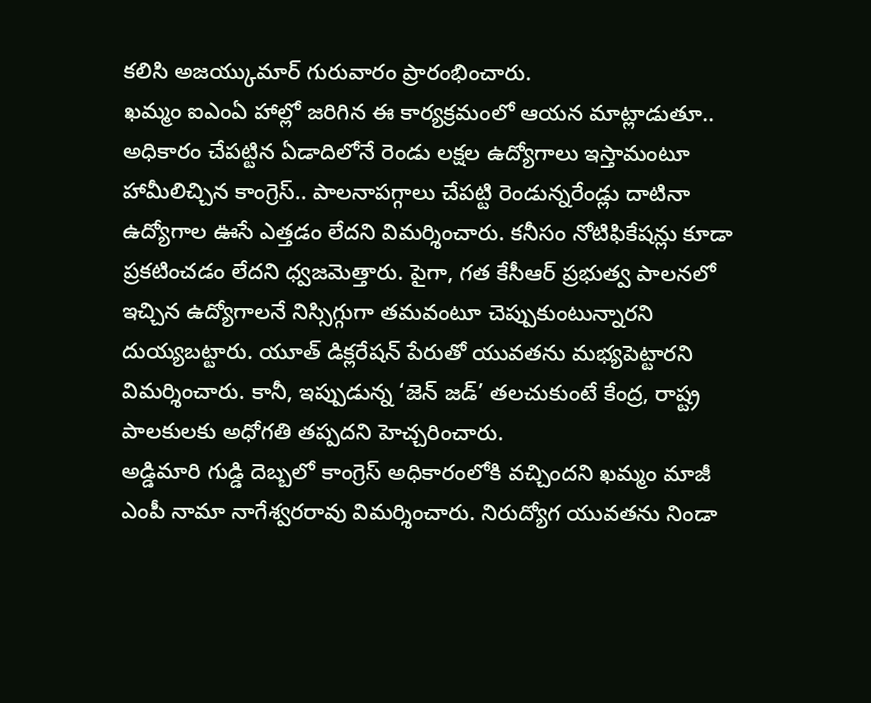కలిసి అజయ్కుమార్ గురువారం ప్రారంభించారు.
ఖమ్మం ఐఎంఏ హాల్లో జరిగిన ఈ కార్యక్రమంలో ఆయన మాట్లాడుతూ.. అధికారం చేపట్టిన ఏడాదిలోనే రెండు లక్షల ఉద్యోగాలు ఇస్తామంటూ హామీలిచ్చిన కాంగ్రెస్.. పాలనాపగ్గాలు చేపట్టి రెండున్నరేండ్లు దాటినా ఉద్యోగాల ఊసే ఎత్తడం లేదని విమర్శించారు. కనీసం నోటిఫికేషన్లు కూడా ప్రకటించడం లేదని ధ్వజమెత్తారు. పైగా, గత కేసీఆర్ ప్రభుత్వ పాలనలో ఇచ్చిన ఉద్యోగాలనే నిస్సిగ్గుగా తమవంటూ చెప్పుకుంటున్నారని దుయ్యబట్టారు. యూత్ డిక్లరేషన్ పేరుతో యువతను మభ్యపెట్టారని విమర్శించారు. కానీ, ఇప్పుడున్న ‘జెన్ జడ్’ తలచుకుంటే కేంద్ర, రాష్ట్ర పాలకులకు అధోగతి తప్పదని హెచ్చరించారు.
అడ్డిమారి గుడ్డి దెబ్బలో కాంగ్రెస్ అధికారంలోకి వచ్చిందని ఖమ్మం మాజీ ఎంపీ నామా నాగేశ్వరరావు విమర్శించారు. నిరుద్యోగ యువతను నిండా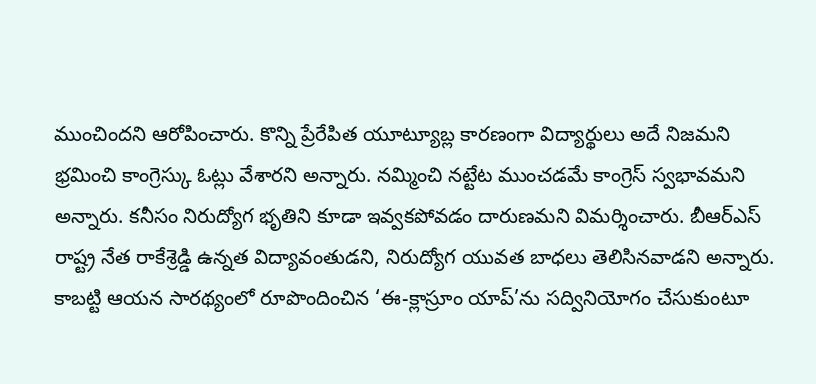ముంచిందని ఆరోపించారు. కొన్ని ప్రేరేపిత యూట్యూబ్ల కారణంగా విద్యార్థులు అదే నిజమని భ్రమించి కాంగ్రెస్కు ఓట్లు వేశారని అన్నారు. నమ్మించి నట్టేట ముంచడమే కాంగ్రెస్ స్వభావమని అన్నారు. కనీసం నిరుద్యోగ భృతిని కూడా ఇవ్వకపోవడం దారుణమని విమర్శించారు. బీఆర్ఎస్ రాష్ట్ర నేత రాకేశ్రెడ్డి ఉన్నత విద్యావంతుడని, నిరుద్యోగ యువత బాధలు తెలిసినవాడని అన్నారు. కాబట్టి ఆయన సారథ్యంలో రూపొందించిన ‘ఈ-క్లాస్రూం యాప్’ను సద్వినియోగం చేసుకుంటూ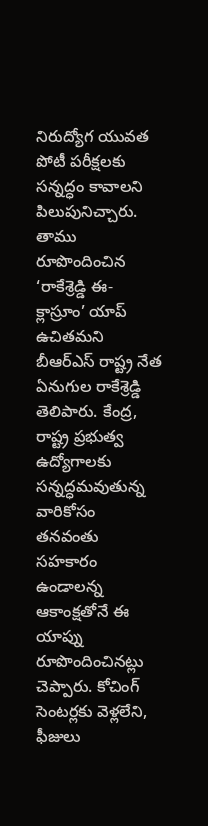నిరుద్యోగ యువత పోటీ పరీక్షలకు సన్నద్ధం కావాలని పిలుపునిచ్చారు.
తాము రూపొందించిన ‘రాకేశ్రెడ్డి ఈ-క్లాస్రూం’ యాప్ ఉచితమని బీఆర్ఎస్ రాష్ట్ర నేత ఏనుగుల రాకేశ్రెడ్డి తెలిపారు. కేంద్ర, రాష్ట్ర ప్రభుత్వ ఉద్యోగాలకు సన్నద్ధమవుతున్న వారికోసం తనవంతు సహకారం ఉండాలన్న ఆకాంక్షతోనే ఈ యాప్ను రూపొందించినట్లు చెప్పారు. కోచింగ్ సెంటర్లకు వెళ్లలేని, ఫీజులు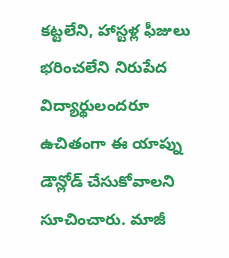కట్టలేని, హాస్టళ్ల ఫీజులు భరించలేని నిరుపేద విద్యార్థులందరూ ఉచితంగా ఈ యాప్ను డౌన్లోడ్ చేసుకోవాలని సూచించారు. మాజీ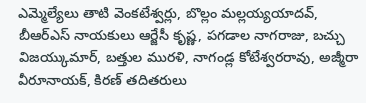ఎమ్మెల్యేలు తాటి వెంకటేశ్వర్లు, బొల్లం మల్లయ్యయాదవ్, బీఆర్ఎస్ నాయకులు ఆర్జేసీ కృష్ణ, పగడాల నాగరాజు, బచ్చు విజయ్కుమార్, బత్తుల మురళి, నాగండ్ల కోటేశ్వరరావు, అజ్మీరా వీరూనాయక్, కిరణ్ తదితరులు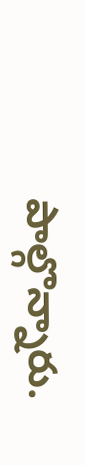పాల్గొన్నారు.